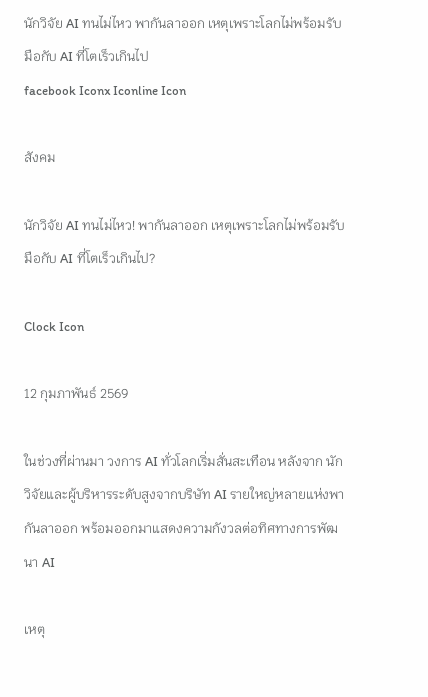นักวิจัย AI ทนไม่ไหว พากันลาออก เหตุเพราะโลกไม่พร้อมรับมือกับ AI ที่โตเร็วเกินไป
facebook Iconx Iconline Icon

สังคม

นักวิจัย AI ทนไม่ไหว! พากันลาออก เหตุเพราะโลกไม่พร้อมรับมือกับ AI ที่โตเร็วเกินไป?

Clock Icon

12 กุมภาพันธ์ 2569

ในช่วงที่ผ่านมา วงการ AI ทั่วโลกเริ่มสั่นสะเทือน หลังจาก นักวิจัยและผู้บริหารระดับสูงจากบริษัท AI รายใหญ่หลายแห่งพากันลาออก พร้อมออกมาแสดงความกังวลต่อทิศทางการพัฒนา AI

เหตุ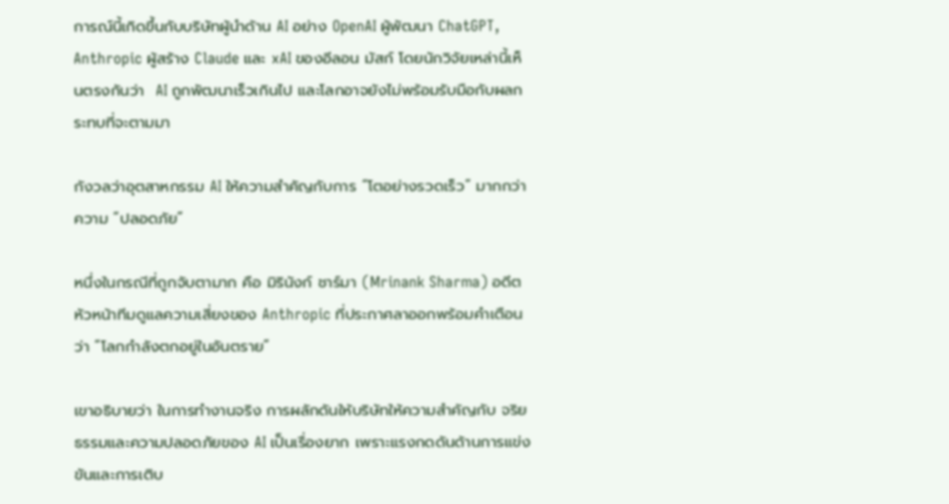การณ์นี้เกิดขึ้นกับบริษัทผู้นำด้าน AI อย่าง OpenAI ผู้พัฒนา ChatGPT, Anthropic ผู้สร้าง Claude และ xAI ของอีลอน มัสก์ โดยนักวิจัยเหล่านี้เห็นตรงกันว่า  AI ถูกพัฒนาเร็วเกินไป และโลกอาจยังไม่พร้อมรับมือกับผลกระทบที่จะตามมา

กังวลว่าอุตสาหกรรม AI ให้ความสำคัญกับการ “โตอย่างรวดเร็ว” มากกว่าความ “ปลอดภัย”

หนึ่งในกรณีที่ถูกจับตามาก คือ มิรินังก์ ชาร์มา (Mrinank Sharma) อดีตหัวหน้าทีมดูแลความเสี่ยงของ Anthropic ที่ประกาศลาออกพร้อมคำเตือนว่า “โลกกำลังตกอยู่ในอันตราย”

เขาอธิบายว่า ในการทำงานจริง การผลักดันให้บริษัทให้ความสำคัญกับ จริยธรรมและความปลอดภัยของ AI เป็นเรื่องยาก เพราะแรงกดดันด้านการแข่งขันและการเติบ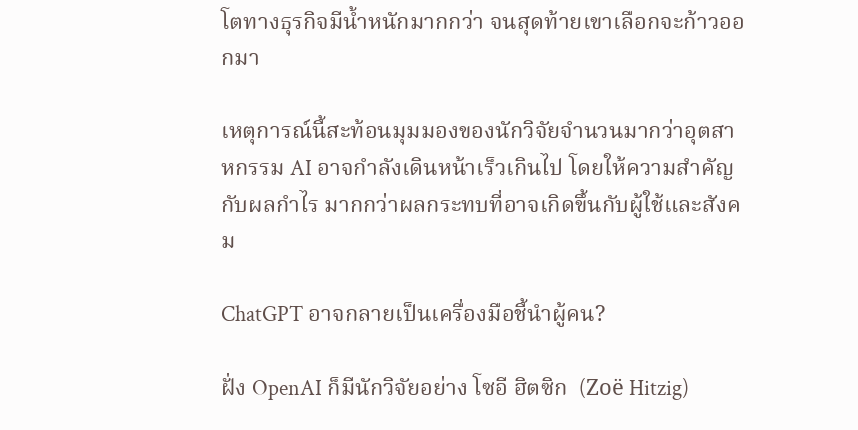โตทางธุรกิจมีน้ำหนักมากกว่า จนสุดท้ายเขาเลือกจะก้าวออกมา

เหตุการณ์นี้สะท้อนมุมมองของนักวิจัยจำนวนมากว่าอุตสาหกรรม AI อาจกำลังเดินหน้าเร็วเกินไป โดยให้ความสำคัญกับผลกำไร มากกว่าผลกระทบที่อาจเกิดขึ้นกับผู้ใช้และสังคม

ChatGPT อาจกลายเป็นเครื่องมือชี้นำผู้คน?

ฝั่ง OpenAI ก็มีนักวิจัยอย่าง โซอี ฮิตซิก  (Zoë Hitzig)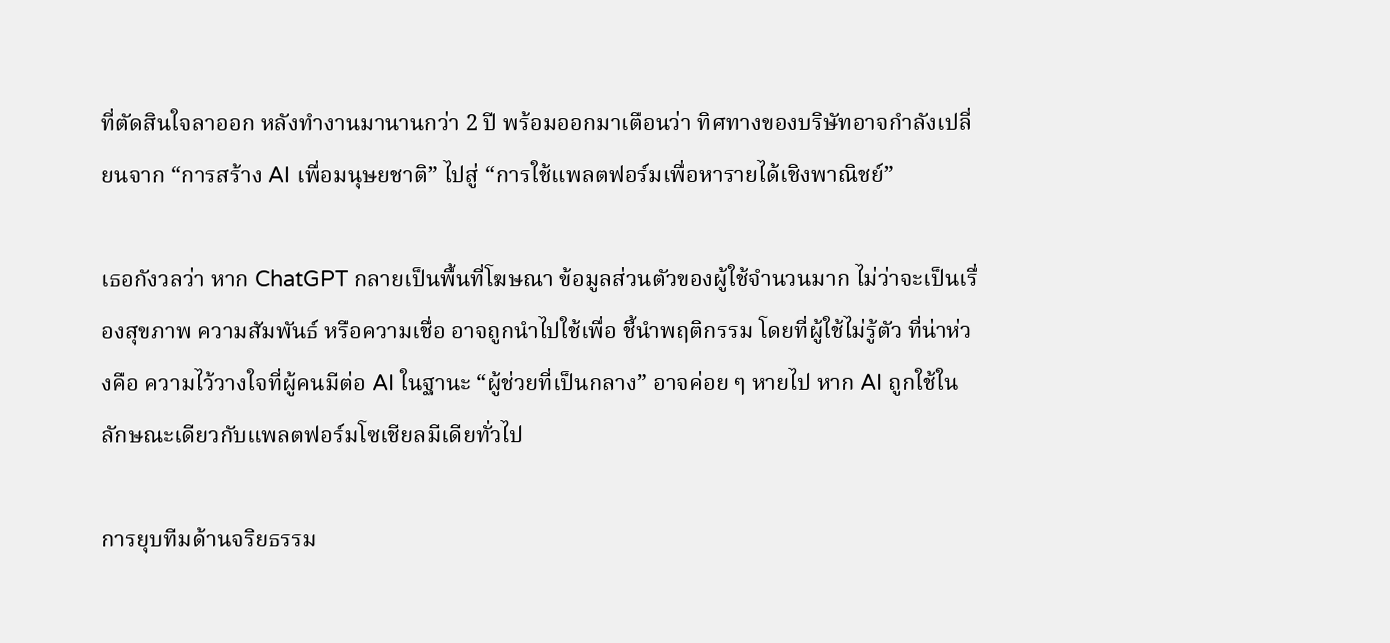ที่ตัดสินใจลาออก หลังทำงานมานานกว่า 2 ปี พร้อมออกมาเตือนว่า ทิศทางของบริษัทอาจกำลังเปลี่ยนจาก “การสร้าง AI เพื่อมนุษยชาติ” ไปสู่ “การใช้แพลตฟอร์มเพื่อหารายได้เชิงพาณิชย์”

เธอกังวลว่า หาก ChatGPT กลายเป็นพื้นที่โฆษณา ข้อมูลส่วนตัวของผู้ใช้จำนวนมาก ไม่ว่าจะเป็นเรื่องสุขภาพ ความสัมพันธ์ หรือความเชื่อ อาจถูกนำไปใช้เพื่อ ชี้นำพฤติกรรม โดยที่ผู้ใช้ไม่รู้ตัว ที่น่าห่วงคือ ความไว้วางใจที่ผู้คนมีต่อ AI ในฐานะ “ผู้ช่วยที่เป็นกลาง” อาจค่อย ๆ หายไป หาก AI ถูกใช้ในลักษณะเดียวกับแพลตฟอร์มโซเชียลมีเดียทั่วไป

การยุบทีมด้านจริยธรรม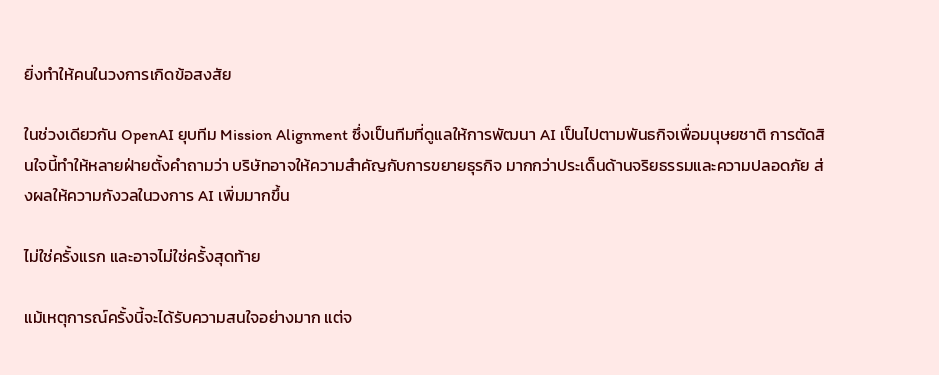ยิ่งทำให้คนในวงการเกิดข้อสงสัย

ในช่วงเดียวกัน OpenAI ยุบทีม Mission Alignment ซึ่งเป็นทีมที่ดูแลให้การพัฒนา AI เป็นไปตามพันธกิจเพื่อมนุษยชาติ การตัดสินใจนี้ทำให้หลายฝ่ายตั้งคำถามว่า บริษัทอาจให้ความสำคัญกับการขยายธุรกิจ มากกว่าประเด็นด้านจริยธรรมและความปลอดภัย ส่งผลให้ความกังวลในวงการ AI เพิ่มมากขึ้น

ไม่ใช่ครั้งแรก และอาจไม่ใช่ครั้งสุดท้าย

แม้เหตุการณ์ครั้งนี้จะได้รับความสนใจอย่างมาก แต่จ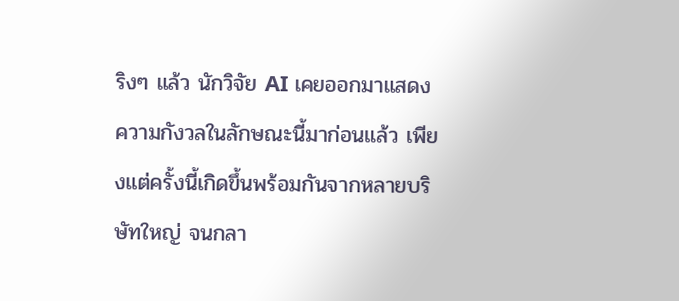ริงๆ แล้ว นักวิจัย AI เคยออกมาแสดงความกังวลในลักษณะนี้มาก่อนแล้ว เพียงแต่ครั้งนี้เกิดขึ้นพร้อมกันจากหลายบริษัทใหญ่ จนกลา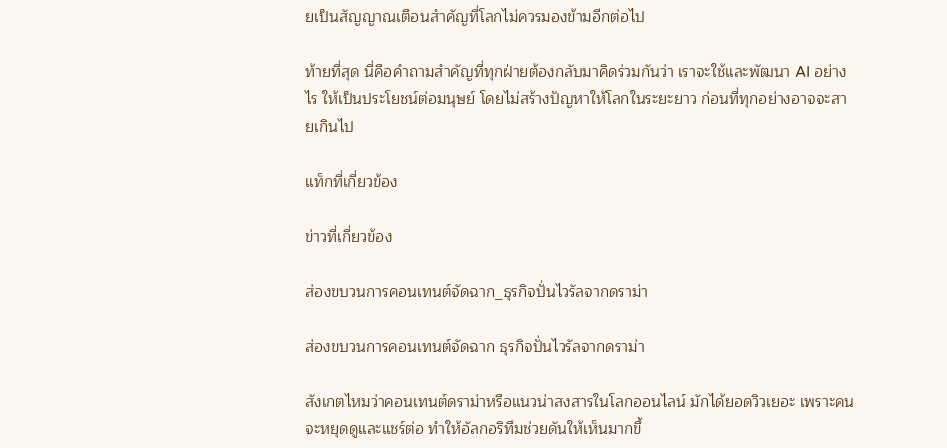ยเป็นสัญญาณเตือนสำคัญที่โลกไม่ควรมองข้ามอีกต่อไป

ท้ายที่สุด นี่คือคำถามสำคัญที่ทุกฝ่ายต้องกลับมาคิดร่วมกันว่า เราจะใช้และพัฒนา AI อย่างไร ให้เป็นประโยชน์ต่อมนุษย์ โดยไม่สร้างปัญหาให้โลกในระยะยาว ก่อนที่ทุกอย่างอาจจะสายเกินไป

แท็กที่เกี่ยวข้อง

ข่าวที่เกี่ยวข้อง

ส่องขบวนการคอนเทนต์จัดฉาก_ธุรกิจปั่นไวรัลจากดราม่า

ส่องขบวนการคอนเทนต์จัดฉาก ธุรกิจปั่นไวรัลจากดราม่า

สังเกตไหมว่าคอนเทนต์ดราม่าหรือแนวน่าสงสารในโลกออนไลน์ มักได้ยอดวิวเยอะ เพราะคนจะหยุดดูและแชร์ต่อ ทำให้อัลกอริทึมช่วยดันให้เห็นมากขึ้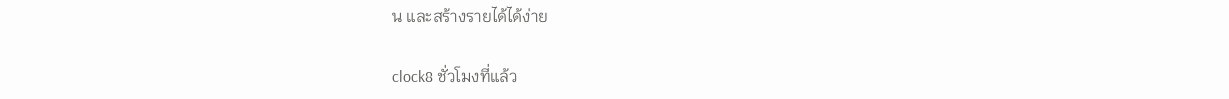น และสร้างรายได้ได้ง่าย

clock8 ชั่วโมงที่แล้ว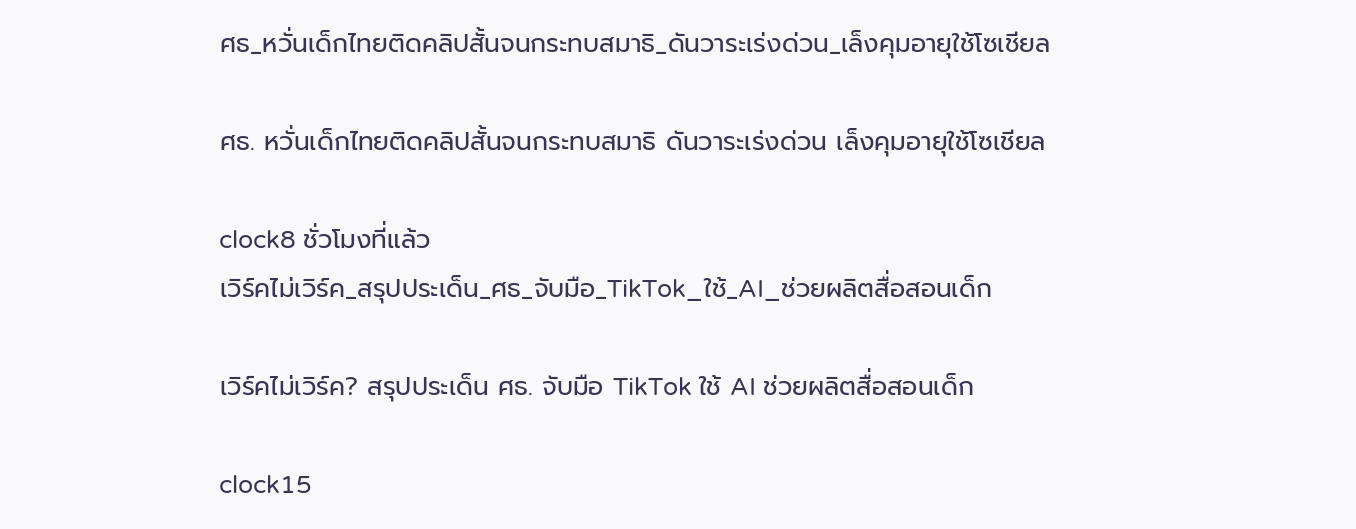ศธ_หวั่นเด็กไทยติดคลิปสั้นจนกระทบสมาธิ_ดันวาระเร่งด่วน_เล็งคุมอายุใช้โซเชียล

ศธ. หวั่นเด็กไทยติดคลิปสั้นจนกระทบสมาธิ ดันวาระเร่งด่วน เล็งคุมอายุใช้โซเชียล

clock8 ชั่วโมงที่แล้ว
เวิร์คไม่เวิร์ค_สรุปประเด็น_ศธ_จับมือ_TikTok_ใช้_AI_ช่วยผลิตสื่อสอนเด็ก

เวิร์คไม่เวิร์ค? สรุปประเด็น ศธ. จับมือ TikTok ใช้ AI ช่วยผลิตสื่อสอนเด็ก

clock15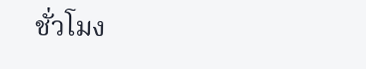ชั่วโมง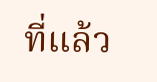ที่แล้ว